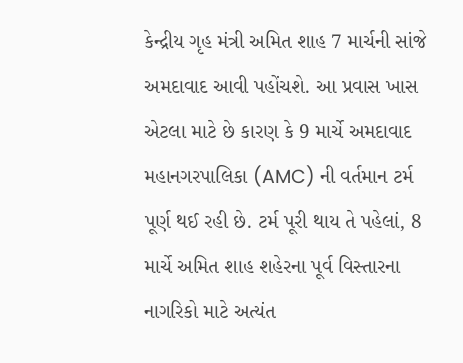કેન્દ્રીય ગૃહ મંત્રી અમિત શાહ 7 માર્ચની સાંજે અમદાવાદ આવી પહોંચશે. આ પ્રવાસ ખાસ એટલા માટે છે કારણ કે 9 માર્ચે અમદાવાદ મહાનગરપાલિકા (AMC) ની વર્તમાન ટર્મ પૂર્ણ થઈ રહી છે. ટર્મ પૂરી થાય તે પહેલાં, 8 માર્ચે અમિત શાહ શહેરના પૂર્વ વિસ્તારના નાગરિકો માટે અત્યંત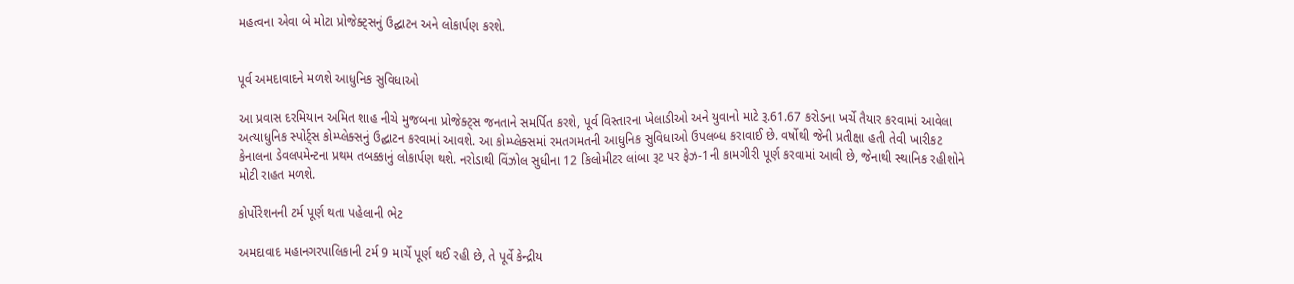મહત્વના એવા બે મોટા પ્રોજેક્ટ્સનું ઉદ્ઘાટન અને લોકાર્પણ કરશે.


પૂર્વ અમદાવાદને મળશે આધુનિક સુવિધાઓ

આ પ્રવાસ દરમિયાન અમિત શાહ નીચે મુજબના પ્રોજેક્ટ્સ જનતાને સમર્પિત કરશે, પૂર્વ વિસ્તારના ખેલાડીઓ અને યુવાનો માટે રૂ.61.67 કરોડના ખર્ચે તૈયાર કરવામાં આવેલા અત્યાધુનિક સ્પોર્ટ્સ કોમ્પ્લેક્સનું ઉદ્ઘાટન કરવામાં આવશે. આ કોમ્પ્લેક્સમાં રમતગમતની આધુનિક સુવિધાઓ ઉપલબ્ધ કરાવાઈ છે. વર્ષોથી જેની પ્રતીક્ષા હતી તેવી ખારીકટ કેનાલના ડેવલપમેન્ટના પ્રથમ તબક્કાનું લોકાર્પણ થશે. નરોડાથી વિંઝોલ સુધીના 12 કિલોમીટર લાંબા રૂટ પર ફેઝ-1ની કામગીરી પૂર્ણ કરવામાં આવી છે, જેનાથી સ્થાનિક રહીશોને મોટી રાહત મળશે.

કોર્પોરેશનની ટર્મ પૂર્ણ થતા પહેલાની ભેટ

અમદાવાદ મહાનગરપાલિકાની ટર્મ 9 માર્ચે પૂર્ણ થઈ રહી છે, તે પૂર્વે કેન્દ્રીય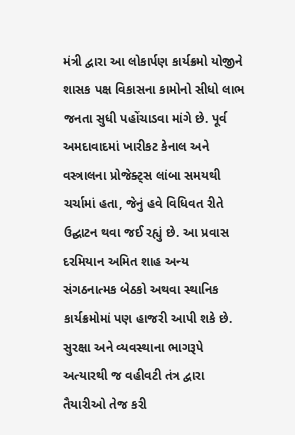મંત્રી દ્વારા આ લોકાર્પણ કાર્યક્રમો યોજીને શાસક પક્ષ વિકાસના કામોનો સીધો લાભ જનતા સુધી પહોંચાડવા માંગે છે. પૂર્વ અમદાવાદમાં ખારીકટ કેનાલ અને વસ્ત્રાલના પ્રોજેક્ટ્સ લાંબા સમયથી ચર્ચામાં હતા, જેનું હવે વિધિવત રીતે ઉદ્ઘાટન થવા જઈ રહ્યું છે. આ પ્રવાસ દરમિયાન અમિત શાહ અન્ય સંગઠનાત્મક બેઠકો અથવા સ્થાનિક કાર્યક્રમોમાં પણ હાજરી આપી શકે છે. સુરક્ષા અને વ્યવસ્થાના ભાગરૂપે અત્યારથી જ વહીવટી તંત્ર દ્વારા તૈયારીઓ તેજ કરી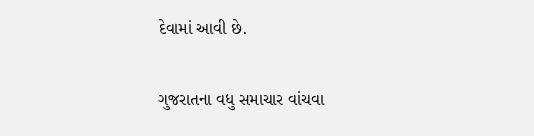દેવામાં આવી છે.

ગુજરાતના વધુ સમાચાર વાંચવા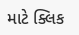માટે ક્લિક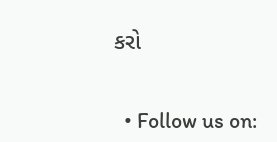કરો


  • Follow us on: